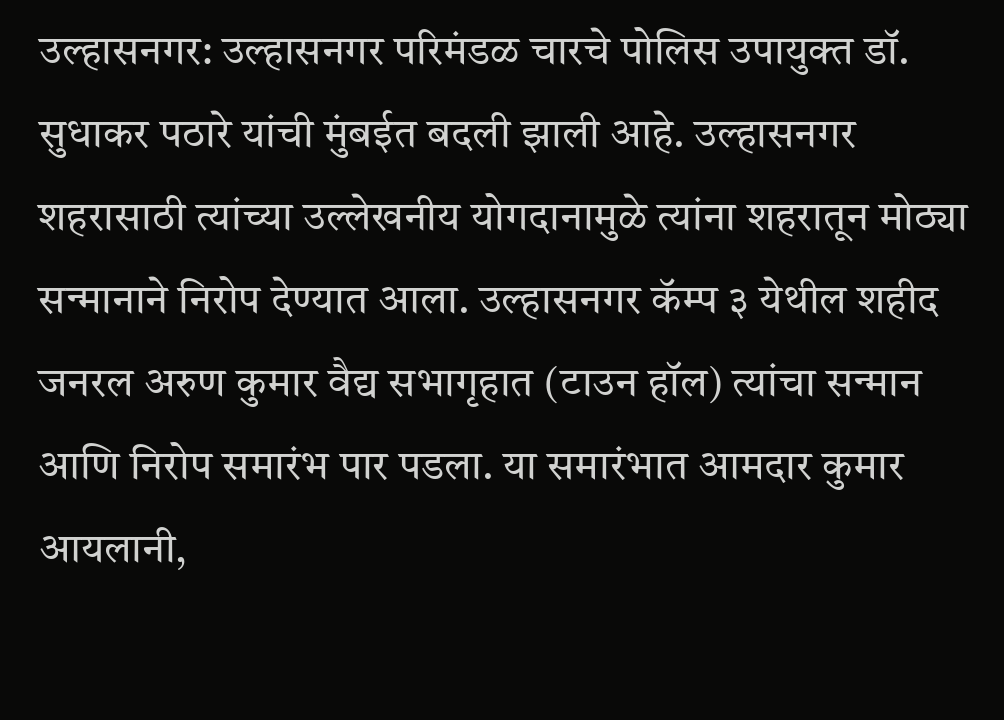उल्हासनगर: उल्हासनगर परिमंडळ चारचे पोलिस उपायुक्त डॉ. सुधाकर पठारे यांची मुंबईत बदली झाली आहे. उल्हासनगर शहरासाठी त्यांच्या उल्लेखनीय योगदानामुळे त्यांना शहरातून मोठ्या सन्मानाने निरोप देण्यात आला. उल्हासनगर कॅम्प ३ येथील शहीद जनरल अरुण कुमार वैद्य सभागृहात (टाउन हॉल) त्यांचा सन्मान आणि निरोप समारंभ पार पडला. या समारंभात आमदार कुमार आयलानी,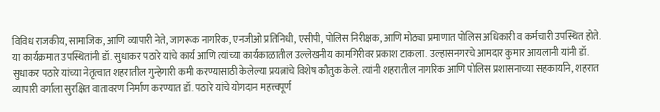विविध राजकीय, सामाजिक, आणि व्यापारी नेते, जागरूक नागरिक, एनजीओ प्रतिनिधी, एसीपी, पोलिस निरीक्षक, आणि मोठ्या प्रमाणात पोलिस अधिकारी व कर्मचारी उपस्थित होते.
या कार्यक्रमात उपस्थितांनी डॉ. सुधाकर पठारे यांचे कार्य आणि त्यांच्या कार्यकाळातील उल्लेखनीय कामगिरीवर प्रकाश टाकला. उल्हासनगरचे आमदार कुमार आयलानी यांनी डॉ. सुधाकर पठारे यांच्या नेतृत्वात शहरातील गुन्हेगारी कमी करण्यासाठी केलेल्या प्रयत्नांचे विशेष कौतुक केले. त्यांनी शहरातील नागरिक आणि पोलिस प्रशासनाच्या सहकार्याने, शहरात व्यापारी वर्गाला सुरक्षित वातावरण निर्माण करण्यात डॉ. पठारे यांचे योगदान महत्त्वपूर्ण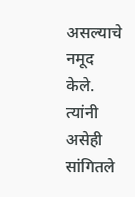असल्याचे नमूद केले. त्यांनी असेही सांगितले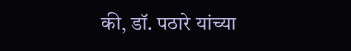की, डॉ. पठारे यांच्या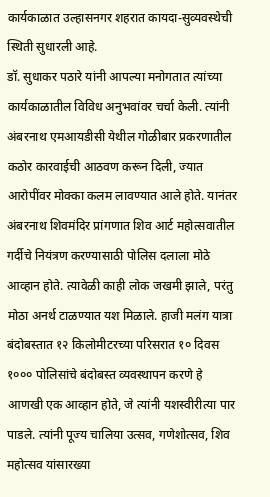कार्यकाळात उल्हासनगर शहरात कायदा-सुव्यवस्थेची स्थिती सुधारली आहे.
डॉ. सुधाकर पठारे यांनी आपल्या मनोगतात त्यांच्या कार्यकाळातील विविध अनुभवांवर चर्चा केली. त्यांनी अंबरनाथ एमआयडीसी येथील गोळीबार प्रकरणातील कठोर कारवाईची आठवण करून दिली, ज्यात आरोपींवर मोक्का कलम लावण्यात आले होते. यानंतर अंबरनाथ शिवमंदिर प्रांगणात शिव आर्ट महोत्सवातील गर्दीचे नियंत्रण करण्यासाठी पोलिस दलाला मोठे आव्हान होते. त्यावेळी काही लोक जखमी झाले, परंतु मोठा अनर्थ टाळण्यात यश मिळाले. हाजी मलंग यात्रा बंदोबस्तात १२ किलोमीटरच्या परिसरात १० दिवस १००० पोलिसांचे बंदोबस्त व्यवस्थापन करणे हे आणखी एक आव्हान होते, जे त्यांनी यशस्वीरीत्या पार पाडले. त्यांनी पूज्य चालिया उत्सव, गणेशोत्सव, शिव महोत्सव यांसारख्या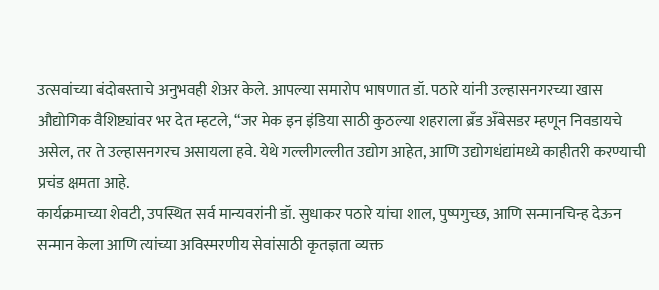उत्सवांच्या बंदोबस्ताचे अनुभवही शेअर केले. आपल्या समारोप भाषणात डॉ. पठारे यांनी उल्हासनगरच्या खास औद्योगिक वैशिष्ट्यांवर भर देत म्हटले, “जर मेक इन इंडिया साठी कुठल्या शहराला ब्रँड अँबेसडर म्हणून निवडायचे असेल, तर ते उल्हासनगरच असायला हवे. येथे गल्लीगल्लीत उद्योग आहेत, आणि उद्योगधंद्यांमध्ये काहीतरी करण्याची प्रचंड क्षमता आहे.
कार्यक्रमाच्या शेवटी, उपस्थित सर्व मान्यवरांनी डॉ. सुधाकर पठारे यांचा शाल, पुष्पगुच्छ, आणि सन्मानचिन्ह देऊन सन्मान केला आणि त्यांच्या अविस्मरणीय सेवांसाठी कृतज्ञता व्यक्त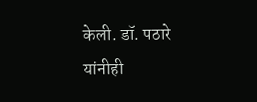केली. डॉ. पठारे यांनीही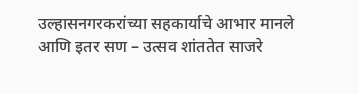उल्हासनगरकरांच्या सहकार्याचे आभार मानले आणि इतर सण – उत्सव शांततेत साजरे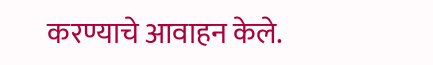करण्याचे आवाहन केले.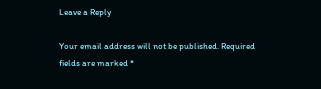Leave a Reply

Your email address will not be published. Required fields are marked *